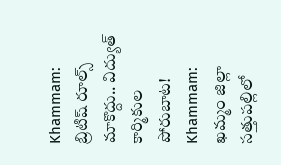Khammam: బ్రిటిష్ రూల్స్ మాకొద్దు.. విద్యుత్ కార్మికుల పోరుబాట!
Khammam: ఖమ్మం జిల్లా సత్తుపల్లిలో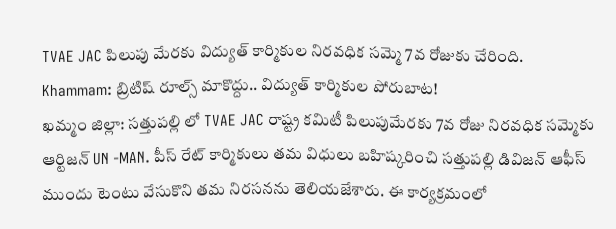TVAE JAC పిలుపు మేరకు విద్యుత్ కార్మికుల నిరవధిక సమ్మె 7వ రోజుకు చేరింది.
Khammam: బ్రిటిష్ రూల్స్ మాకొద్దు.. విద్యుత్ కార్మికుల పోరుబాట!
ఖమ్మం జిల్లా: సత్తుపల్లి లో TVAE JAC రాష్ట్ర కమిటీ పిలుపుమేరకు 7వ రోజు నిరవధిక సమ్మెకు ఆర్టిజన్ UN -MAN. పీస్ రేట్ కార్మికులు తమ విధులు బహిష్కరించి సత్తుపల్లి డివిజన్ ఆఫీస్ ముందు టెంటు వేసుకొని తమ నిరసనను తెలియజేశారు. ఈ కార్యక్రమంలో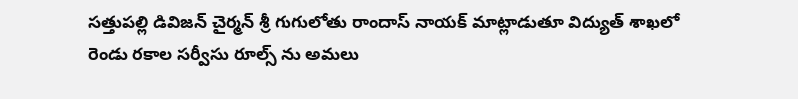సత్తుపల్లి డివిజన్ చైర్మన్ శ్రీ గుగులోతు రాందాస్ నాయక్ మాట్లాడుతూ విద్యుత్ శాఖలో రెండు రకాల సర్వీసు రూల్స్ ను అమలు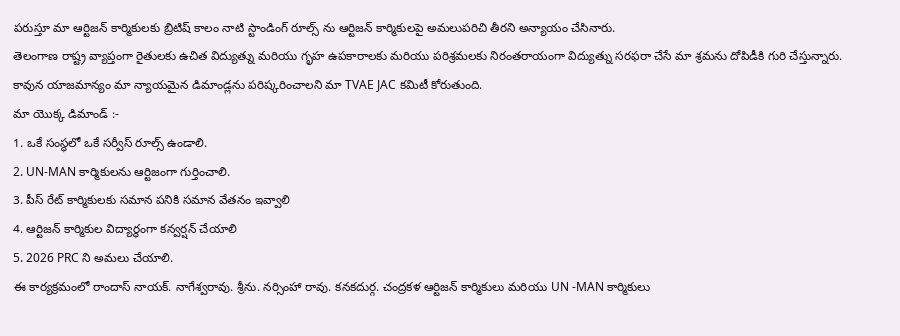పరుస్తూ మా ఆర్టిజన్ కార్మికులకు బ్రిటిష్ కాలం నాటి స్టాండింగ్ రూల్స్ ను ఆర్టిజన్ కార్మికులపై అమలుపరిచి తీరని అన్యాయం చేసినారు.
తెలంగాణ రాష్ట్ర వ్యాప్తంగా రైతులకు ఉచిత విద్యుత్ను మరియు గృహ ఉపకారాలకు మరియు పరిశ్రమలకు నిరంతరాయంగా విద్యుత్ను సరఫరా చేసే మా శ్రమను దోపిడీకి గురి చేస్తున్నారు.
కావున యాజమాన్యం మా న్యాయమైన డిమాండ్లను పరిష్కరించాలని మా TVAE JAC కమిటీ కోరుతుంది.
మా యొక్క డిమాండ్ :-
1. ఒకే సంస్థలో ఒకే సర్వీస్ రూల్స్ ఉండాలి.
2. UN-MAN కార్మికులను ఆర్టిజంగా గుర్తించాలి.
3. పీస్ రేట్ కార్మికులకు సమాన పనికి సమాన వేతనం ఇవ్వాలి
4. ఆర్టిజన్ కార్మికుల విద్యార్ధంగా కన్వర్షన్ చేయాలి
5. 2026 PRC ని అమలు చేయాలి.
ఈ కార్యక్రమంలో రాందాస్ నాయక్. నాగేశ్వరావు. శ్రీను. నర్సింహా రావు. కనకదుర్గ. చంద్రకళ ఆర్టిజన్ కార్మికులు మరియు UN -MAN కార్మికులు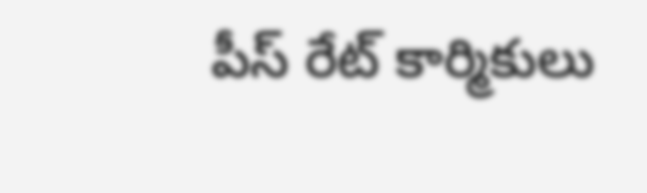పీస్ రేట్ కార్మికులు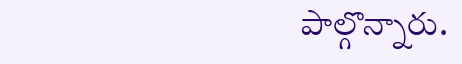పాల్గొన్నారు.